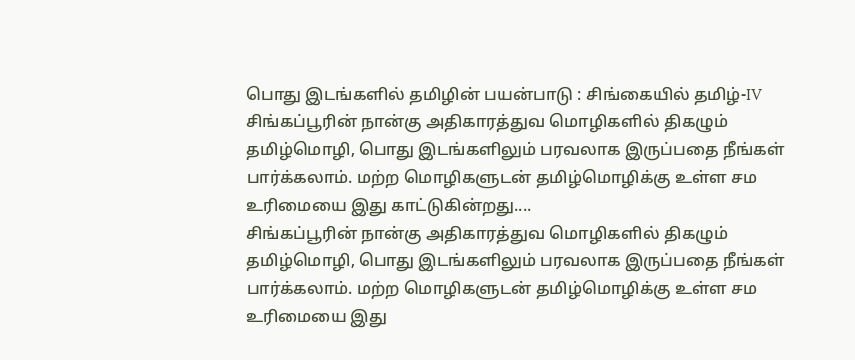பொது இடங்களில் தமிழின் பயன்பாடு : சிங்கையில் தமிழ்-IV
சிங்கப்பூரின் நான்கு அதிகாரத்துவ மொழிகளில் திகழும் தமிழ்மொழி, பொது இடங்களிலும் பரவலாக இருப்பதை நீங்கள் பார்க்கலாம். மற்ற மொழிகளுடன் தமிழ்மொழிக்கு உள்ள சம உரிமையை இது காட்டுகின்றது....
சிங்கப்பூரின் நான்கு அதிகாரத்துவ மொழிகளில் திகழும் தமிழ்மொழி, பொது இடங்களிலும் பரவலாக இருப்பதை நீங்கள் பார்க்கலாம். மற்ற மொழிகளுடன் தமிழ்மொழிக்கு உள்ள சம உரிமையை இது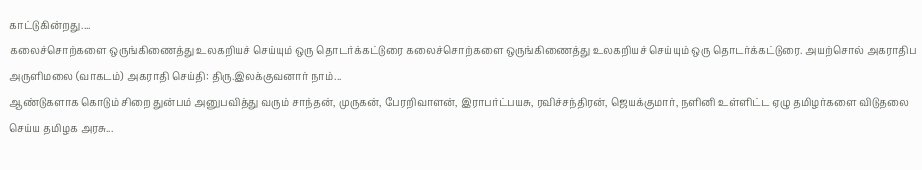காட்டுகின்றது....
கலைச்சொற்களை ஒருங்கிணைத்து உலகறியச் செய்யும் ஒரு தொடர்க்கட்டுரை கலைச்சொற்களை ஒருங்கிணைத்து உலகறியச் செய்யும் ஒரு தொடர்க்கட்டுரை. அயற்சொல் அகராதிப அருளிமலை (வாகடம்) அகராதி செய்தி: திரு.இலக்குவனார் நாம்...
ஆண்டுகளாக கொடும் சிறை துன்பம் அனுபவித்து வரும் சாந்தன், முருகன், பேரறிவாளன், இராபர்ட்பயசு, ரவிச்சந்திரன், ஜெயக்குமார், நளினி உள்ளிட்ட ஏழு தமிழர்களை விடுதலை செய்ய தமிழக அரசு...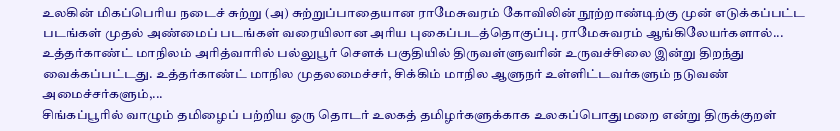உலகின் மிகப்பெரிய நடைச் சுற்று (அ) சுற்றுப்பாதையான ராமேசுவரம் கோவிலின் நூற்றாண்டிற்கு முன் எடுக்கப்பட்ட படங்கள் முதல் அண்மைப் படங்கள் வரையிலான அரிய புகைப்படத்தொகுப்பு. ராமேசுவரம் ஆங்கிலேயர்களால்...
உத்தர்காண்ட் மாநிலம் அரித்வாரில் பல்லுபூர் சௌக் பகுதியில் திருவள்ளுவரின் உருவச்சிலை இன்று திறந்து வைக்கப்பட்டது. உத்தர்காண்ட் மாநில முதலமைச்சர், சிக்கிம் மாநில ஆளுநர் உள்ளிட்டவர்களும் நடுவண் அமைச்சர்களும்,...
சிங்கப்பூரில் வாழும் தமிழைப் பற்றிய ஒரு தொடர் உலகத் தமிழர்களுக்காக உலகப்பொதுமறை என்று திருக்குறள்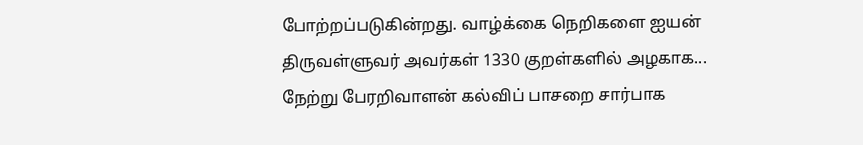போற்றப்படுகின்றது. வாழ்க்கை நெறிகளை ஐயன் திருவள்ளுவர் அவர்கள் 1330 குறள்களில் அழகாக...
நேற்று பேரறிவாளன் கல்விப் பாசறை சார்பாக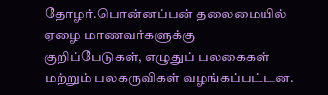தோழர்.பொன்னப்பன் தலைமையில் ஏழை மாணவர்களுக்கு குறிப்பேடுகள், எழுதுப் பலகைகள் மற்றும் பலகருவிகள் வழங்கப்பட்டன.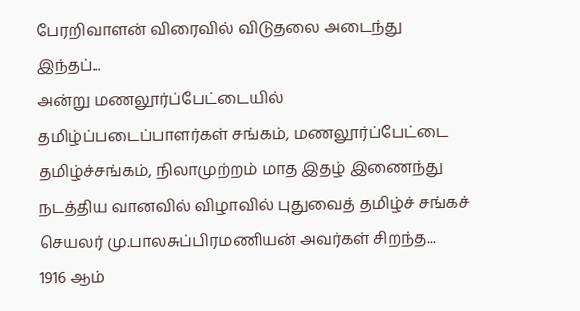பேரறிவாளன் விரைவில் விடுதலை அடைந்து இந்தப்...
அன்று மணலூர்ப்பேட்டையில் தமிழ்ப்படைப்பாளர்கள் சங்கம், மணலூர்ப்பேட்டை தமிழ்ச்சங்கம், நிலாமுற்றம் மாத இதழ் இணைந்து நடத்திய வானவில் விழாவில் புதுவைத் தமிழ்ச் சங்கச் செயலர் மு.பாலசுப்பிரமணியன் அவர்கள் சிறந்த...
1916 ஆம்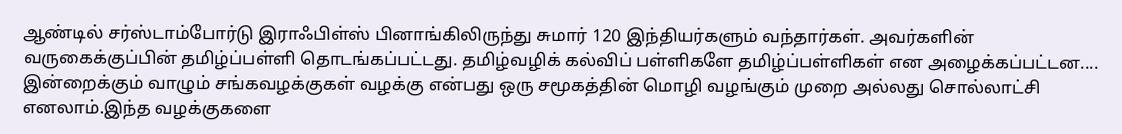ஆண்டில் சர்ஸ்டாம்போர்டு இராஃபிள்ஸ் பினாங்கிலிருந்து சுமார் 120 இந்தியர்களும் வந்தார்கள். அவர்களின் வருகைக்குப்பின் தமிழ்ப்பள்ளி தொடங்கப்பட்டது. தமிழ்வழிக் கல்விப் பள்ளிகளே தமிழ்ப்பள்ளிகள் என அழைக்கப்பட்டன....
இன்றைக்கும் வாழும் சங்கவழக்குகள் வழக்கு என்பது ஒரு சமூகத்தின் மொழி வழங்கும் முறை அல்லது சொல்லாட்சி எனலாம்.இந்த வழக்குகளை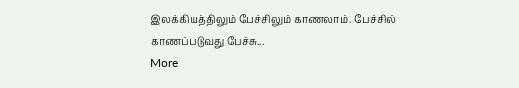இலக்கியத்திலும் பேச்சிலும் காணலாம். பேச்சில் காணப்படுவது பேச்சு...
More